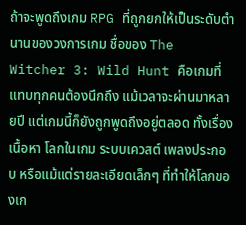ถ้าจะพูดถึงเกม RPG ที่ถูกยกให้เป็นระดับตำนานของวงการเกม ชื่อของ The Witcher 3: Wild Hunt คือเกมที่แทบทุกคนต้องนึกถึง แม้เวลาจะผ่านมาหลายปี แต่เกมนี้ก็ยังถูกพูดถึงอยู่ตลอด ทั้งเรื่องเนื้อหา โลกในเกม ระบบเควสต์ เพลงประกอบ หรือแม้แต่รายละเอียดเล็กๆ ที่ทำให้โลกของเก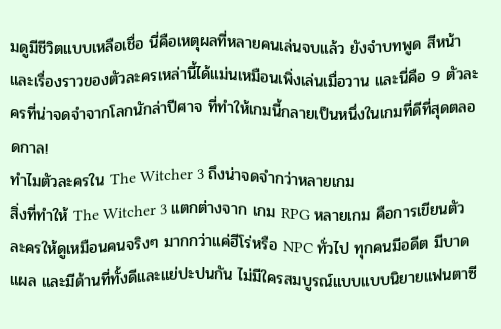มดูมีชีวิตแบบเหลือเชื่อ นี่คือเหตุผลที่หลายคนเล่นจบแล้ว ยังจำบทพูด สีหน้า และเรื่องราวของตัวละครเหล่านี้ได้แม่นเหมือนเพิ่งเล่นเมื่อวาน และนี่คือ 9 ตัวละครที่น่าจดจำจากโลกนักล่าปีศาจ ที่ทำให้เกมนี้กลายเป็นหนึ่งในเกมที่ดีที่สุดตลอดกาล!
ทำไมตัวละครใน The Witcher 3 ถึงน่าจดจำกว่าหลายเกม
สิ่งที่ทำให้ The Witcher 3 แตกต่างจาก เกม RPG หลายเกม คือการเขียนตัวละครให้ดูเหมือนคนจริงๆ มากกว่าแค่ฮีโร่หรือ NPC ทั่วไป ทุกคนมีอดีต มีบาดแผล และมีด้านที่ทั้งดีและแย่ปะปนกัน ไม่มีใครสมบูรณ์แบบแบบนิยายแฟนตาซี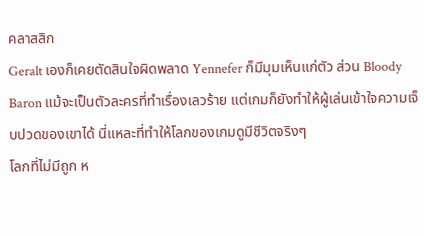คลาสสิก
Geralt เองก็เคยตัดสินใจผิดพลาด Yennefer ก็มีมุมเห็นแก่ตัว ส่วน Bloody Baron แม้จะเป็นตัวละครที่ทำเรื่องเลวร้าย แต่เกมก็ยังทำให้ผู้เล่นเข้าใจความเจ็บปวดของเขาได้ นี่แหละที่ทำให้โลกของเกมดูมีชีวิตจริงๆ
โลกที่ไม่มีถูก ห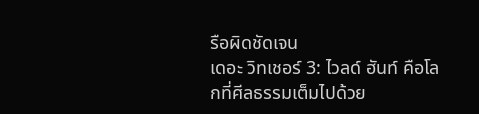รือผิดชัดเจน
เดอะ วิทเชอร์ 3: ไวลด์ ฮันท์ คือโลกที่ศีลธรรมเต็มไปด้วย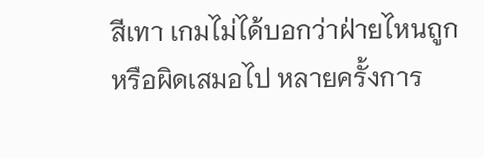สีเทา เกมไม่ได้บอกว่าฝ่ายไหนถูกหรือผิดเสมอไป หลายครั้งการ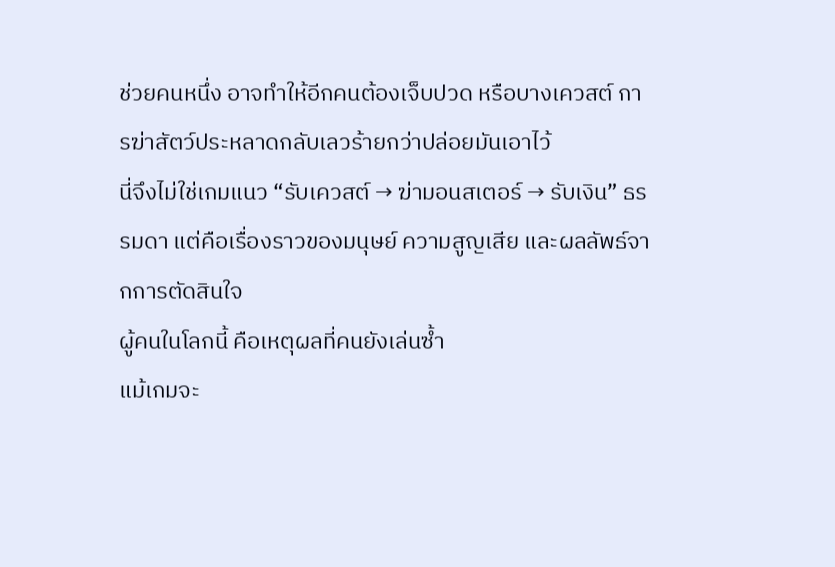ช่วยคนหนึ่ง อาจทำให้อีกคนต้องเจ็บปวด หรือบางเควสต์ การฆ่าสัตว์ประหลาดกลับเลวร้ายกว่าปล่อยมันเอาไว้
นี่จึงไม่ใช่เกมแนว “รับเควสต์ → ฆ่ามอนสเตอร์ → รับเงิน” ธรรมดา แต่คือเรื่องราวของมนุษย์ ความสูญเสีย และผลลัพธ์จากการตัดสินใจ
ผู้คนในโลกนี้ คือเหตุผลที่คนยังเล่นซ้ำ
แม้เกมจะ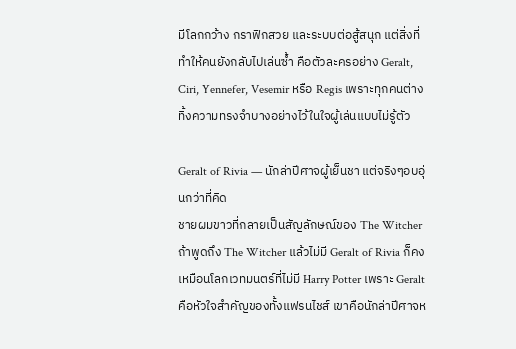มีโลกกว้าง กราฟิกสวย และระบบต่อสู้สนุก แต่สิ่งที่ทำให้คนยังกลับไปเล่นซ้ำ คือตัวละครอย่าง Geralt, Ciri, Yennefer, Vesemir หรือ Regis เพราะทุกคนต่างทิ้งความทรงจำบางอย่างไว้ในใจผู้เล่นแบบไม่รู้ตัว

Geralt of Rivia — นักล่าปีศาจผู้เย็นชา แต่จริงๆอบอุ่นกว่าที่คิด
ชายผมขาวที่กลายเป็นสัญลักษณ์ของ The Witcher
ถ้าพูดถึง The Witcher แล้วไม่มี Geralt of Rivia ก็คงเหมือนโลกเวทมนตร์ที่ไม่มี Harry Potter เพราะ Geralt คือหัวใจสำคัญของทั้งแฟรนไชส์ เขาคือนักล่าปีศาจห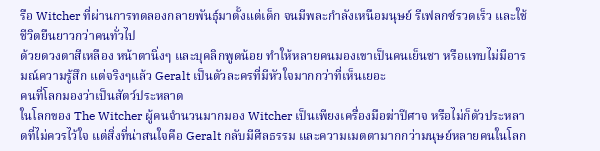รือ Witcher ที่ผ่านการทดลองกลายพันธุ์มาตั้งแต่เด็ก จนมีพละกำลังเหนือมนุษย์ รีเฟลกซ์รวดเร็ว และใช้ชีวิตยืนยาวกว่าคนทั่วไป
ด้วยดวงตาสีเหลือง หน้าตานิ่งๆ และบุคลิกพูดน้อย ทำให้หลายคนมองเขาเป็นคนเย็นชา หรือแทบไม่มีอารมณ์ความรู้สึก แต่จริงๆแล้ว Geralt เป็นตัวละครที่มีหัวใจมากกว่าที่เห็นเยอะ
คนที่โลกมองว่าเป็นสัตว์ประหลาด
ในโลกของ The Witcher ผู้คนจำนวนมากมอง Witcher เป็นเพียงเครื่องมือฆ่าปีศาจ หรือไม่ก็ตัวประหลาดที่ไม่ควรไว้ใจ แต่สิ่งที่น่าสนใจคือ Geralt กลับมีศีลธรรม และความเมตตามากกว่ามนุษย์หลายคนในโลก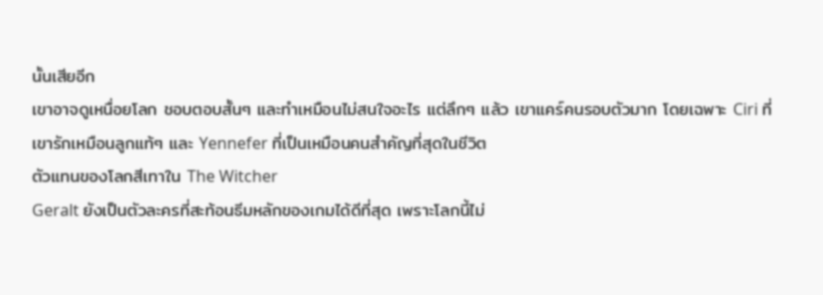นั้นเสียอีก
เขาอาจดูเหนื่อยโลก ชอบตอบสั้นๆ และทำเหมือนไม่สนใจอะไร แต่ลึกๆ แล้ว เขาแคร์คนรอบตัวมาก โดยเฉพาะ Ciri ที่เขารักเหมือนลูกแท้ๆ และ Yennefer ที่เป็นเหมือนคนสำคัญที่สุดในชีวิต
ตัวแทนของโลกสีเทาใน The Witcher
Geralt ยังเป็นตัวละครที่สะท้อนธีมหลักของเกมได้ดีที่สุด เพราะโลกนี้ไม่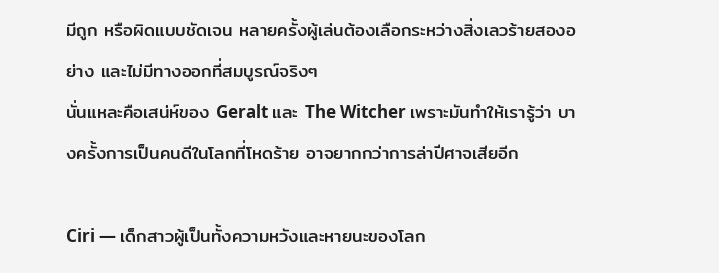มีถูก หรือผิดแบบชัดเจน หลายครั้งผู้เล่นต้องเลือกระหว่างสิ่งเลวร้ายสองอย่าง และไม่มีทางออกที่สมบูรณ์จริงๆ
นั่นแหละคือเสน่ห์ของ Geralt และ The Witcher เพราะมันทำให้เรารู้ว่า บางครั้งการเป็นคนดีในโลกที่โหดร้าย อาจยากกว่าการล่าปีศาจเสียอีก

Ciri — เด็กสาวผู้เป็นทั้งความหวังและหายนะของโลก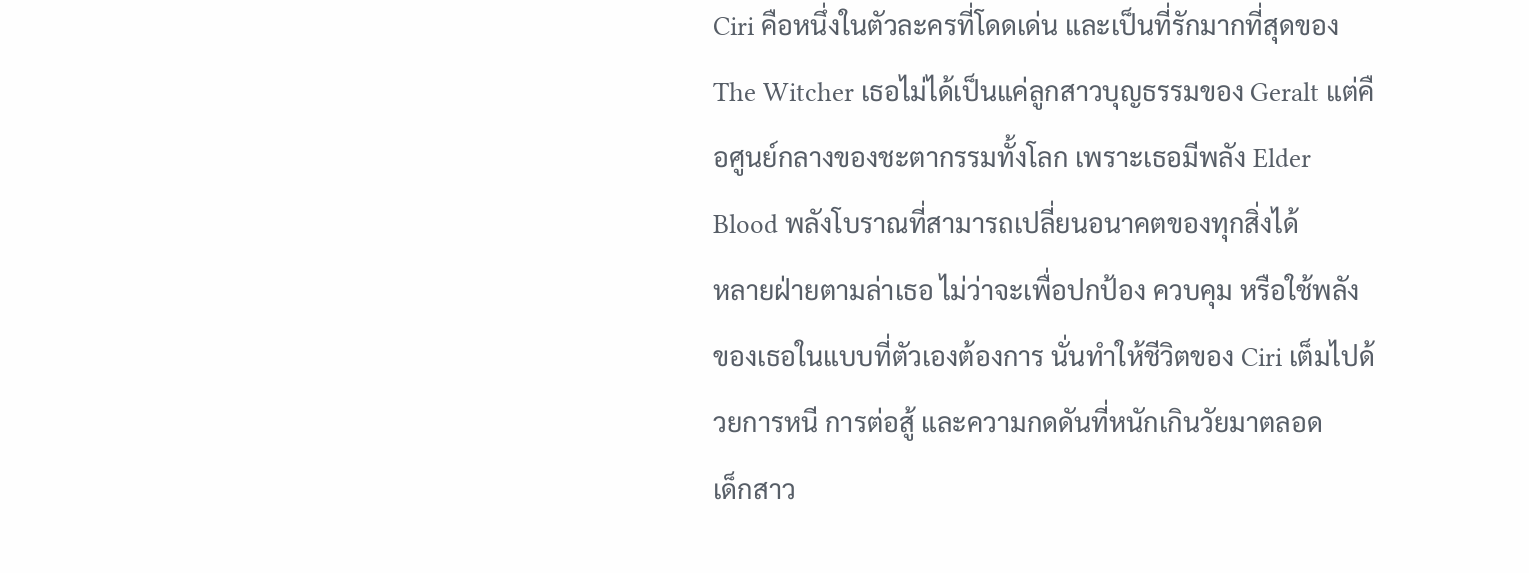Ciri คือหนึ่งในตัวละครที่โดดเด่น และเป็นที่รักมากที่สุดของ The Witcher เธอไม่ได้เป็นแค่ลูกสาวบุญธรรมของ Geralt แต่คือศูนย์กลางของชะตากรรมทั้งโลก เพราะเธอมีพลัง Elder Blood พลังโบราณที่สามารถเปลี่ยนอนาคตของทุกสิ่งได้
หลายฝ่ายตามล่าเธอ ไม่ว่าจะเพื่อปกป้อง ควบคุม หรือใช้พลังของเธอในแบบที่ตัวเองต้องการ นั่นทำให้ชีวิตของ Ciri เต็มไปด้วยการหนี การต่อสู้ และความกดดันที่หนักเกินวัยมาตลอด
เด็กสาว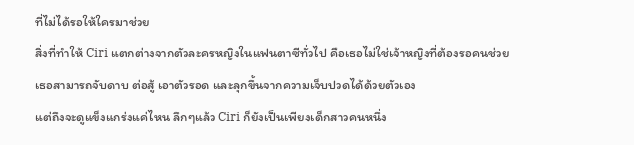ที่ไม่ได้รอให้ใครมาช่วย
สิ่งที่ทำให้ Ciri แตกต่างจากตัวละครหญิงในแฟนตาซีทั่วไป คือเธอไม่ใช่เจ้าหญิงที่ต้องรอคนช่วย เธอสามารถจับดาบ ต่อสู้ เอาตัวรอด และลุกขึ้นจากความเจ็บปวดได้ด้วยตัวเอง
แต่ถึงจะดูแข็งแกร่งแค่ไหน ลึกๆแล้ว Ciri ก็ยังเป็นเพียงเด็กสาวคนหนึ่ง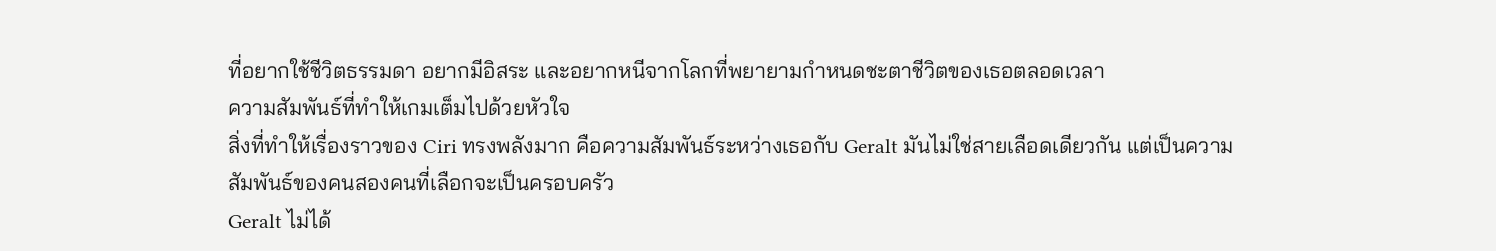ที่อยากใช้ชีวิตธรรมดา อยากมีอิสระ และอยากหนีจากโลกที่พยายามกำหนดชะตาชีวิตของเธอตลอดเวลา
ความสัมพันธ์ที่ทำให้เกมเต็มไปด้วยหัวใจ
สิ่งที่ทำให้เรื่องราวของ Ciri ทรงพลังมาก คือความสัมพันธ์ระหว่างเธอกับ Geralt มันไม่ใช่สายเลือดเดียวกัน แต่เป็นความสัมพันธ์ของคนสองคนที่เลือกจะเป็นครอบครัว
Geralt ไม่ได้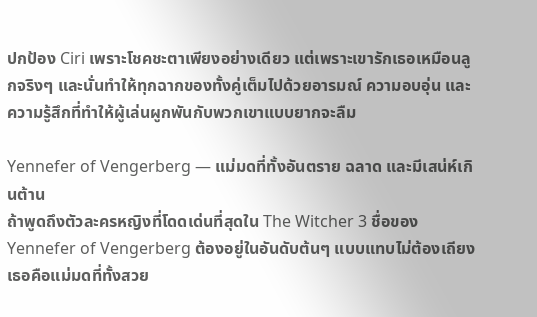ปกป้อง Ciri เพราะโชคชะตาเพียงอย่างเดียว แต่เพราะเขารักเธอเหมือนลูกจริงๆ และนั่นทำให้ทุกฉากของทั้งคู่เต็มไปด้วยอารมณ์ ความอบอุ่น และความรู้สึกที่ทำให้ผู้เล่นผูกพันกับพวกเขาแบบยากจะลืม

Yennefer of Vengerberg — แม่มดที่ทั้งอันตราย ฉลาด และมีเสน่ห์เกินต้าน
ถ้าพูดถึงตัวละครหญิงที่โดดเด่นที่สุดใน The Witcher 3 ชื่อของ Yennefer of Vengerberg ต้องอยู่ในอันดับต้นๆ แบบแทบไม่ต้องเถียง เธอคือแม่มดที่ทั้งสวย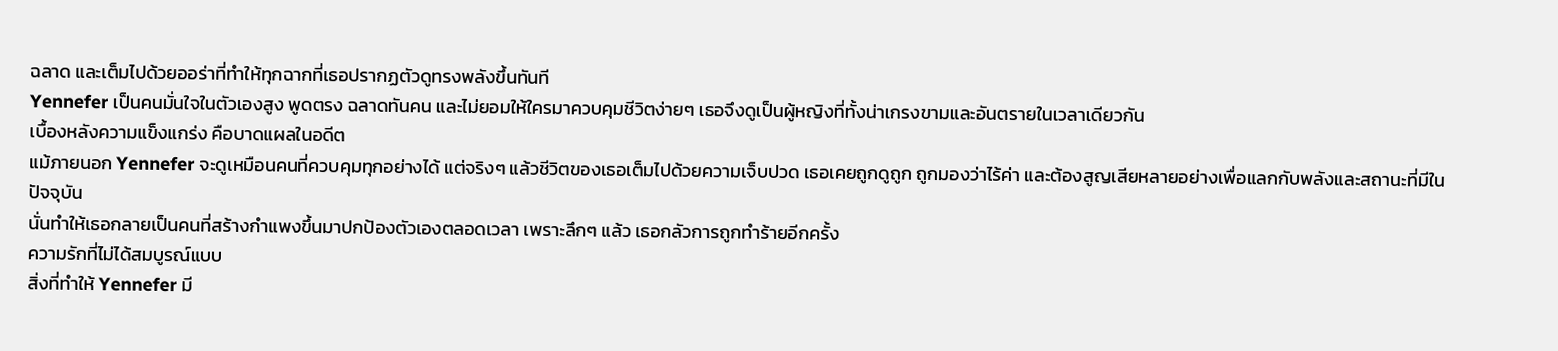ฉลาด และเต็มไปด้วยออร่าที่ทำให้ทุกฉากที่เธอปรากฏตัวดูทรงพลังขึ้นทันที
Yennefer เป็นคนมั่นใจในตัวเองสูง พูดตรง ฉลาดทันคน และไม่ยอมให้ใครมาควบคุมชีวิตง่ายๆ เธอจึงดูเป็นผู้หญิงที่ทั้งน่าเกรงขามและอันตรายในเวลาเดียวกัน
เบื้องหลังความแข็งแกร่ง คือบาดแผลในอดีต
แม้ภายนอก Yennefer จะดูเหมือนคนที่ควบคุมทุกอย่างได้ แต่จริงๆ แล้วชีวิตของเธอเต็มไปด้วยความเจ็บปวด เธอเคยถูกดูถูก ถูกมองว่าไร้ค่า และต้องสูญเสียหลายอย่างเพื่อแลกกับพลังและสถานะที่มีในปัจจุบัน
นั่นทำให้เธอกลายเป็นคนที่สร้างกำแพงขึ้นมาปกป้องตัวเองตลอดเวลา เพราะลึกๆ แล้ว เธอกลัวการถูกทำร้ายอีกครั้ง
ความรักที่ไม่ได้สมบูรณ์แบบ
สิ่งที่ทำให้ Yennefer มี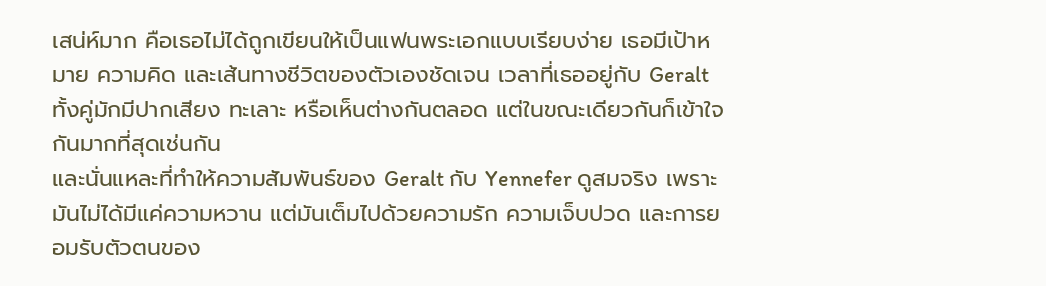เสน่ห์มาก คือเธอไม่ได้ถูกเขียนให้เป็นแฟนพระเอกแบบเรียบง่าย เธอมีเป้าหมาย ความคิด และเส้นทางชีวิตของตัวเองชัดเจน เวลาที่เธออยู่กับ Geralt ทั้งคู่มักมีปากเสียง ทะเลาะ หรือเห็นต่างกันตลอด แต่ในขณะเดียวกันก็เข้าใจกันมากที่สุดเช่นกัน
และนั่นแหละที่ทำให้ความสัมพันธ์ของ Geralt กับ Yennefer ดูสมจริง เพราะมันไม่ได้มีแค่ความหวาน แต่มันเต็มไปด้วยความรัก ความเจ็บปวด และการยอมรับตัวตนของ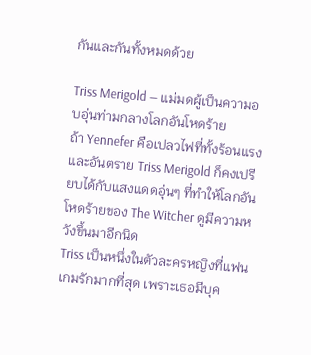กันและกันทั้งหมดด้วย

Triss Merigold — แม่มดผู้เป็นความอบอุ่นท่ามกลางโลกอันโหดร้าย
ถ้า Yennefer คือเปลวไฟที่ทั้งร้อนแรงและอันตราย Triss Merigold ก็คงเปรียบได้กับแสงแดดอุ่นๆ ที่ทำให้โลกอันโหดร้ายของ The Witcher ดูมีความหวังขึ้นมาอีกนิด
Triss เป็นหนึ่งในตัวละครหญิงที่แฟนเกมรักมากที่สุด เพราะเธอมีบุค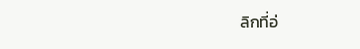ลิกที่อ่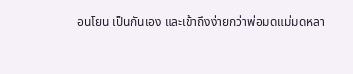อนโยน เป็นกันเอง และเข้าถึงง่ายกว่าพ่อมดแม่มดหลา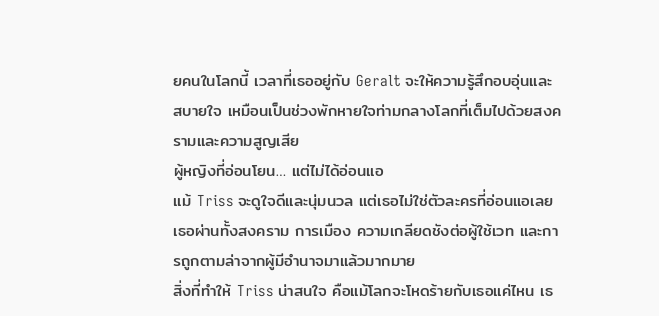ยคนในโลกนี้ เวลาที่เธออยู่กับ Geralt จะให้ความรู้สึกอบอุ่นและสบายใจ เหมือนเป็นช่วงพักหายใจท่ามกลางโลกที่เต็มไปด้วยสงครามและความสูญเสีย
ผู้หญิงที่อ่อนโยน… แต่ไม่ได้อ่อนแอ
แม้ Triss จะดูใจดีและนุ่มนวล แต่เธอไม่ใช่ตัวละครที่อ่อนแอเลย เธอผ่านทั้งสงคราม การเมือง ความเกลียดชังต่อผู้ใช้เวท และการถูกตามล่าจากผู้มีอำนาจมาแล้วมากมาย
สิ่งที่ทำให้ Triss น่าสนใจ คือแม้โลกจะโหดร้ายกับเธอแค่ไหน เธ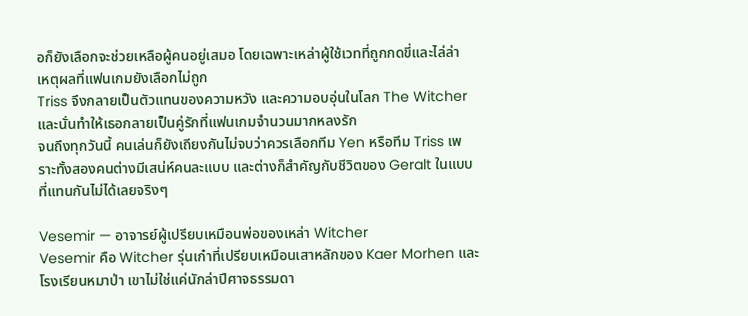อก็ยังเลือกจะช่วยเหลือผู้คนอยู่เสมอ โดยเฉพาะเหล่าผู้ใช้เวทที่ถูกกดขี่และไล่ล่า
เหตุผลที่แฟนเกมยังเลือกไม่ถูก
Triss จึงกลายเป็นตัวแทนของความหวัง และความอบอุ่นในโลก The Witcher และนั่นทำให้เธอกลายเป็นคู่รักที่แฟนเกมจำนวนมากหลงรัก
จนถึงทุกวันนี้ คนเล่นก็ยังเถียงกันไม่จบว่าควรเลือกทีม Yen หรือทีม Triss เพราะทั้งสองคนต่างมีเสน่ห์คนละแบบ และต่างก็สำคัญกับชีวิตของ Geralt ในแบบที่แทนกันไม่ได้เลยจริงๆ

Vesemir — อาจารย์ผู้เปรียบเหมือนพ่อของเหล่า Witcher
Vesemir คือ Witcher รุ่นเก๋าที่เปรียบเหมือนเสาหลักของ Kaer Morhen และโรงเรียนหมาป่า เขาไม่ใช่แค่นักล่าปีศาจธรรมดา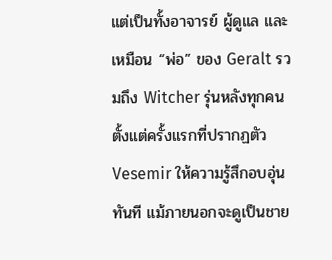แต่เป็นทั้งอาจารย์ ผู้ดูแล และเหมือน “พ่อ” ของ Geralt รวมถึง Witcher รุ่นหลังทุกคน
ตั้งแต่ครั้งแรกที่ปรากฏตัว Vesemir ให้ความรู้สึกอบอุ่นทันที แม้ภายนอกจะดูเป็นชาย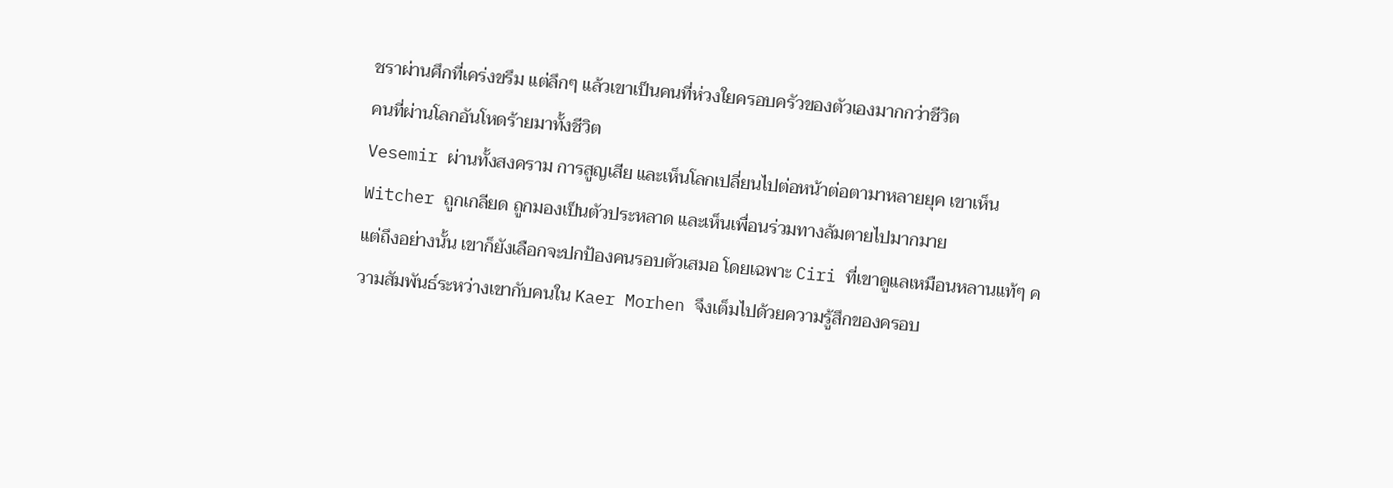ชราผ่านศึกที่เคร่งขรึม แต่ลึกๆ แล้วเขาเป็นคนที่ห่วงใยครอบครัวของตัวเองมากกว่าชีวิต
คนที่ผ่านโลกอันโหดร้ายมาทั้งชีวิต
Vesemir ผ่านทั้งสงคราม การสูญเสีย และเห็นโลกเปลี่ยนไปต่อหน้าต่อตามาหลายยุค เขาเห็น Witcher ถูกเกลียด ถูกมองเป็นตัวประหลาด และเห็นเพื่อนร่วมทางล้มตายไปมากมาย
แต่ถึงอย่างนั้น เขาก็ยังเลือกจะปกป้องคนรอบตัวเสมอ โดยเฉพาะ Ciri ที่เขาดูแลเหมือนหลานแท้ๆ ความสัมพันธ์ระหว่างเขากับคนใน Kaer Morhen จึงเต็มไปด้วยความรู้สึกของครอบ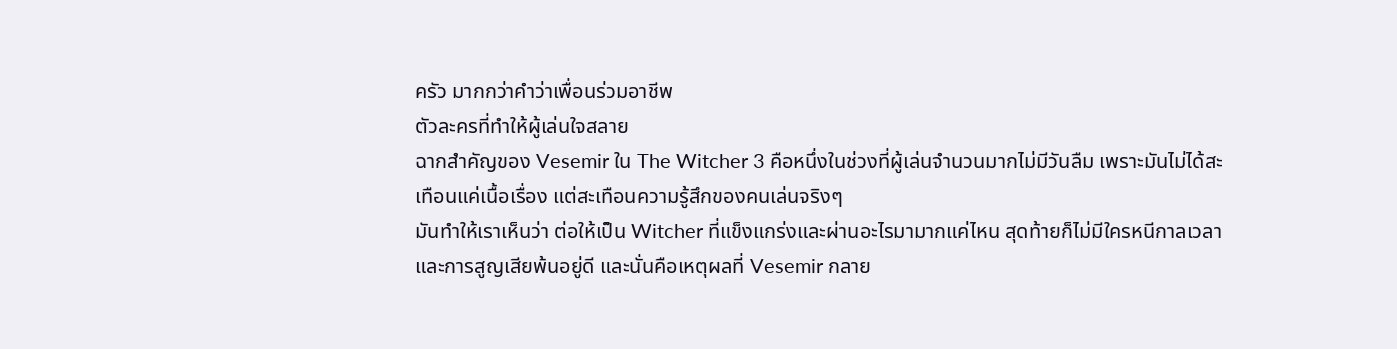ครัว มากกว่าคำว่าเพื่อนร่วมอาชีพ
ตัวละครที่ทำให้ผู้เล่นใจสลาย
ฉากสำคัญของ Vesemir ใน The Witcher 3 คือหนึ่งในช่วงที่ผู้เล่นจำนวนมากไม่มีวันลืม เพราะมันไม่ได้สะเทือนแค่เนื้อเรื่อง แต่สะเทือนความรู้สึกของคนเล่นจริงๆ
มันทำให้เราเห็นว่า ต่อให้เป็น Witcher ที่แข็งแกร่งและผ่านอะไรมามากแค่ไหน สุดท้ายก็ไม่มีใครหนีกาลเวลา และการสูญเสียพ้นอยู่ดี และนั่นคือเหตุผลที่ Vesemir กลาย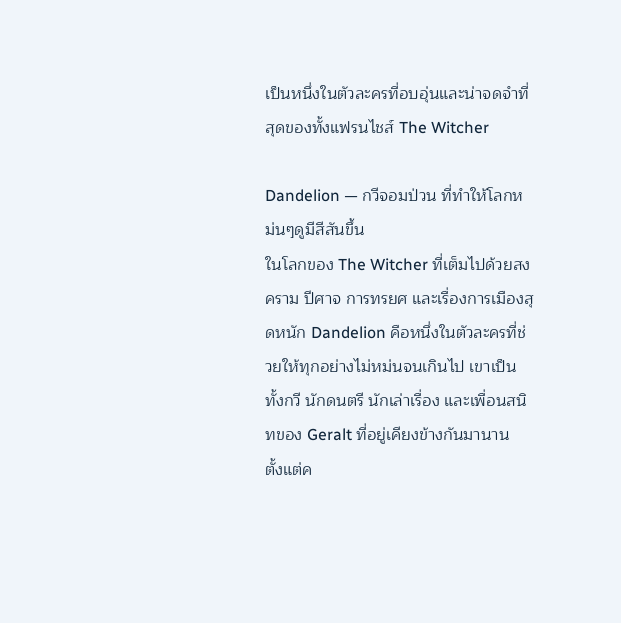เป็นหนึ่งในตัวละครที่อบอุ่นและน่าจดจำที่สุดของทั้งแฟรนไชส์ The Witcher

Dandelion — กวีจอมป่วน ที่ทำให้โลกหม่นๆดูมีสีสันขึ้น
ในโลกของ The Witcher ที่เต็มไปด้วยสงคราม ปีศาจ การทรยศ และเรื่องการเมืองสุดหนัก Dandelion คือหนึ่งในตัวละครที่ช่วยให้ทุกอย่างไม่หม่นจนเกินไป เขาเป็นทั้งกวี นักดนตรี นักเล่าเรื่อง และเพื่อนสนิทของ Geralt ที่อยู่เคียงข้างกันมานาน
ตั้งแต่ค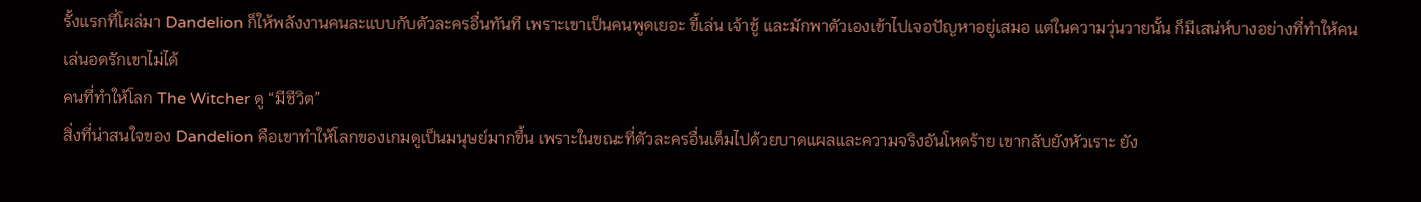รั้งแรกที่โผล่มา Dandelion ก็ให้พลังงานคนละแบบกับตัวละครอื่นทันที เพราะเขาเป็นคนพูดเยอะ ขี้เล่น เจ้าชู้ และมักพาตัวเองเข้าไปเจอปัญหาอยู่เสมอ แต่ในความวุ่นวายนั้น ก็มีเสน่ห์บางอย่างที่ทำให้คนเล่นอดรักเขาไม่ได้
คนที่ทำให้โลก The Witcher ดู “มีชีวิต”
สิ่งที่น่าสนใจของ Dandelion คือเขาทำให้โลกของเกมดูเป็นมนุษย์มากขึ้น เพราะในขณะที่ตัวละครอื่นเต็มไปด้วยบาดแผลและความจริงอันโหดร้าย เขากลับยังหัวเราะ ยัง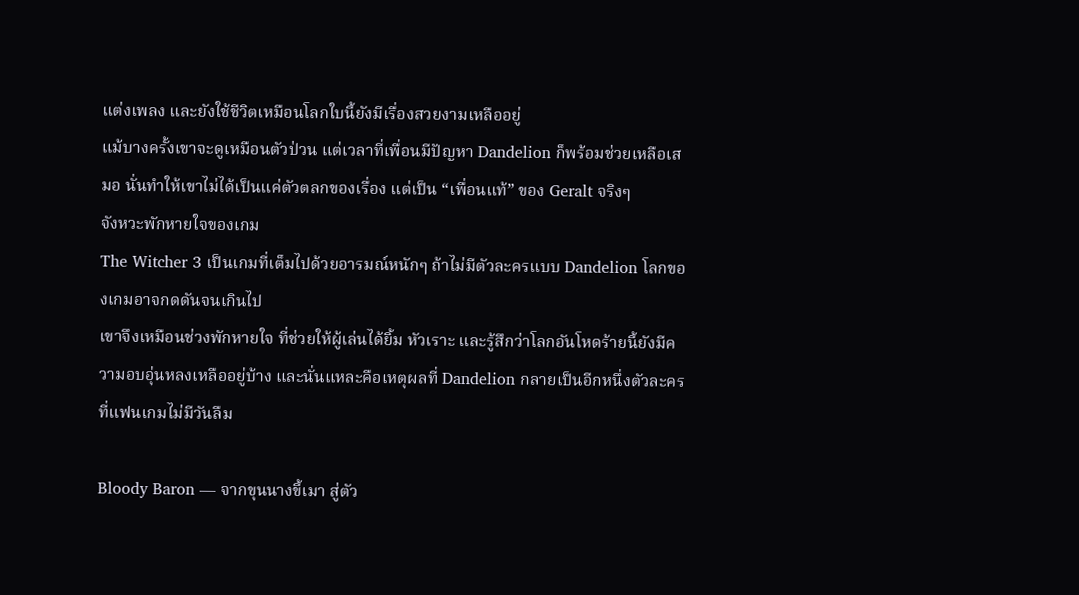แต่งเพลง และยังใช้ชีวิตเหมือนโลกใบนี้ยังมีเรื่องสวยงามเหลืออยู่
แม้บางครั้งเขาจะดูเหมือนตัวป่วน แต่เวลาที่เพื่อนมีปัญหา Dandelion ก็พร้อมช่วยเหลือเสมอ นั่นทำให้เขาไม่ได้เป็นแค่ตัวตลกของเรื่อง แต่เป็น “เพื่อนแท้” ของ Geralt จริงๆ
จังหวะพักหายใจของเกม
The Witcher 3 เป็นเกมที่เต็มไปด้วยอารมณ์หนักๆ ถ้าไม่มีตัวละครแบบ Dandelion โลกของเกมอาจกดดันจนเกินไป
เขาจึงเหมือนช่วงพักหายใจ ที่ช่วยให้ผู้เล่นได้ยิ้ม หัวเราะ และรู้สึกว่าโลกอันโหดร้ายนี้ยังมีความอบอุ่นหลงเหลืออยู่บ้าง และนั่นแหละคือเหตุผลที่ Dandelion กลายเป็นอีกหนึ่งตัวละครที่แฟนเกมไม่มีวันลืม

Bloody Baron — จากขุนนางขี้เมา สู่ตัว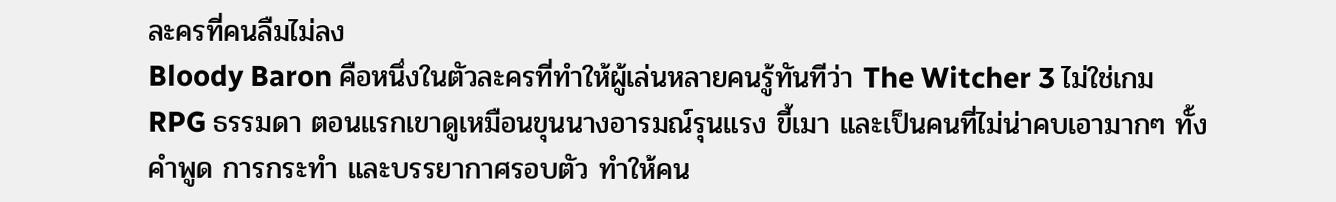ละครที่คนลืมไม่ลง
Bloody Baron คือหนึ่งในตัวละครที่ทำให้ผู้เล่นหลายคนรู้ทันทีว่า The Witcher 3 ไม่ใช่เกม RPG ธรรมดา ตอนแรกเขาดูเหมือนขุนนางอารมณ์รุนแรง ขี้เมา และเป็นคนที่ไม่น่าคบเอามากๆ ทั้งคำพูด การกระทำ และบรรยากาศรอบตัว ทำให้คน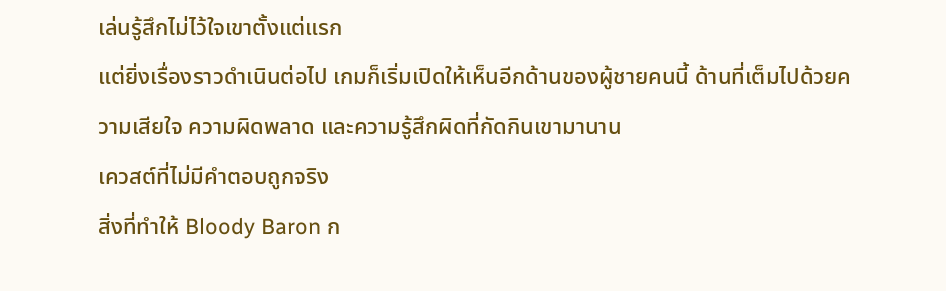เล่นรู้สึกไม่ไว้ใจเขาตั้งแต่แรก
แต่ยิ่งเรื่องราวดำเนินต่อไป เกมก็เริ่มเปิดให้เห็นอีกด้านของผู้ชายคนนี้ ด้านที่เต็มไปด้วยความเสียใจ ความผิดพลาด และความรู้สึกผิดที่กัดกินเขามานาน
เควสต์ที่ไม่มีคำตอบถูกจริง
สิ่งที่ทำให้ Bloody Baron ก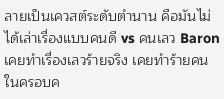ลายเป็นเควสต์ระดับตำนาน คือมันไม่ได้เล่าเรื่องแบบคนดี vs คนเลว Baron เคยทำเรื่องเลวร้ายจริง เคยทำร้ายคนในครอบค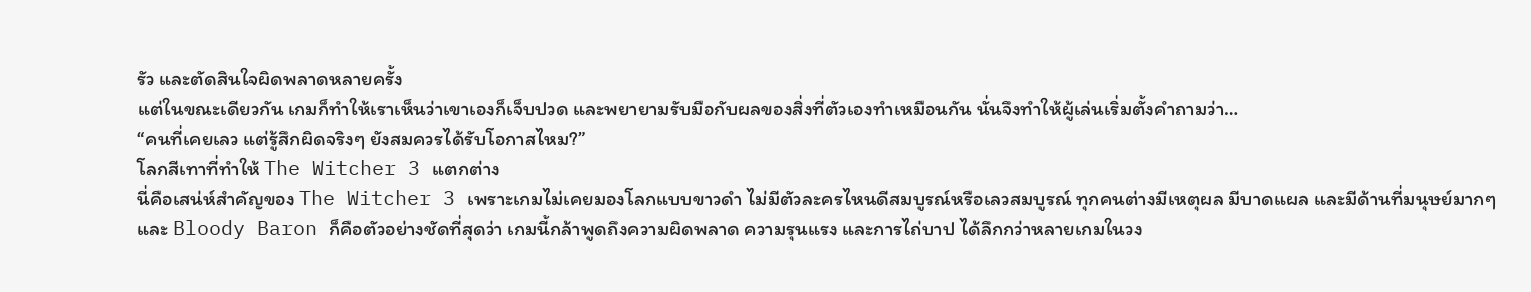รัว และตัดสินใจผิดพลาดหลายครั้ง
แต่ในขณะเดียวกัน เกมก็ทำให้เราเห็นว่าเขาเองก็เจ็บปวด และพยายามรับมือกับผลของสิ่งที่ตัวเองทำเหมือนกัน นั่นจึงทำให้ผู้เล่นเริ่มตั้งคำถามว่า…
“คนที่เคยเลว แต่รู้สึกผิดจริงๆ ยังสมควรได้รับโอกาสไหม?”
โลกสีเทาที่ทำให้ The Witcher 3 แตกต่าง
นี่คือเสน่ห์สำคัญของ The Witcher 3 เพราะเกมไม่เคยมองโลกแบบขาวดำ ไม่มีตัวละครไหนดีสมบูรณ์หรือเลวสมบูรณ์ ทุกคนต่างมีเหตุผล มีบาดแผล และมีด้านที่มนุษย์มากๆ
และ Bloody Baron ก็คือตัวอย่างชัดที่สุดว่า เกมนี้กล้าพูดถึงความผิดพลาด ความรุนแรง และการไถ่บาป ได้ลึกกว่าหลายเกมในวง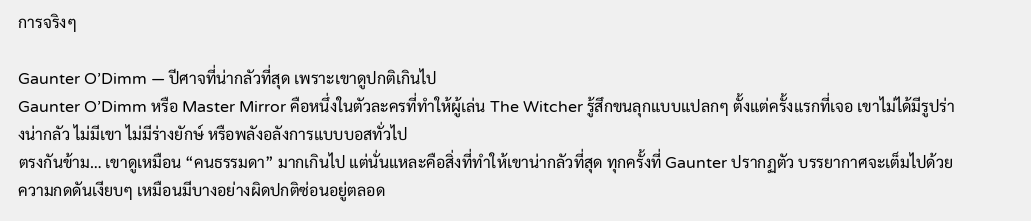การจริงๆ

Gaunter O’Dimm — ปีศาจที่น่ากลัวที่สุด เพราะเขาดูปกติเกินไป
Gaunter O’Dimm หรือ Master Mirror คือหนึ่งในตัวละครที่ทำให้ผู้เล่น The Witcher รู้สึกขนลุกแบบแปลกๆ ตั้งแต่ครั้งแรกที่เจอ เขาไม่ได้มีรูปร่างน่ากลัว ไม่มีเขา ไม่มีร่างยักษ์ หรือพลังอลังการแบบบอสทั่วไป
ตรงกันข้าม… เขาดูเหมือน “คนธรรมดา” มากเกินไป แต่นั่นแหละคือสิ่งที่ทำให้เขาน่ากลัวที่สุด ทุกครั้งที่ Gaunter ปรากฏตัว บรรยากาศจะเต็มไปด้วยความกดดันเงียบๆ เหมือนมีบางอย่างผิดปกติซ่อนอยู่ตลอด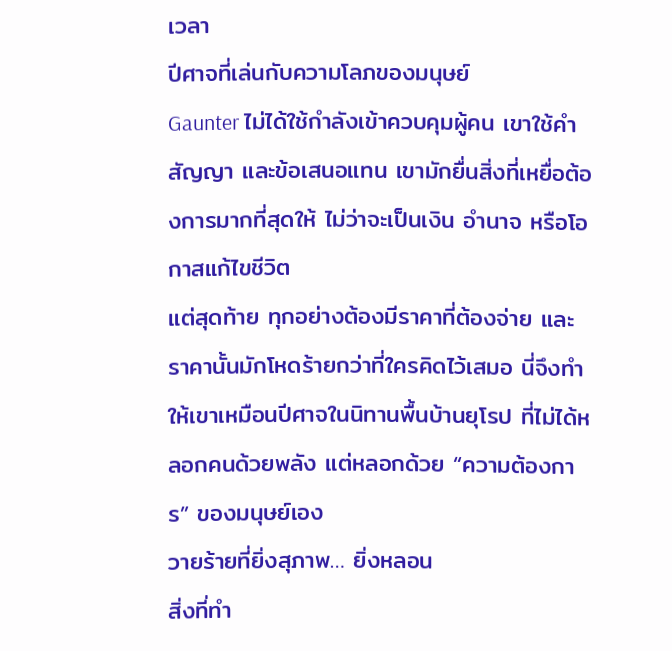เวลา
ปีศาจที่เล่นกับความโลภของมนุษย์
Gaunter ไม่ได้ใช้กำลังเข้าควบคุมผู้คน เขาใช้คำสัญญา และข้อเสนอแทน เขามักยื่นสิ่งที่เหยื่อต้องการมากที่สุดให้ ไม่ว่าจะเป็นเงิน อำนาจ หรือโอกาสแก้ไขชีวิต
แต่สุดท้าย ทุกอย่างต้องมีราคาที่ต้องจ่าย และราคานั้นมักโหดร้ายกว่าที่ใครคิดไว้เสมอ นี่จึงทำให้เขาเหมือนปีศาจในนิทานพื้นบ้านยุโรป ที่ไม่ได้หลอกคนด้วยพลัง แต่หลอกด้วย “ความต้องการ” ของมนุษย์เอง
วายร้ายที่ยิ่งสุภาพ… ยิ่งหลอน
สิ่งที่ทำ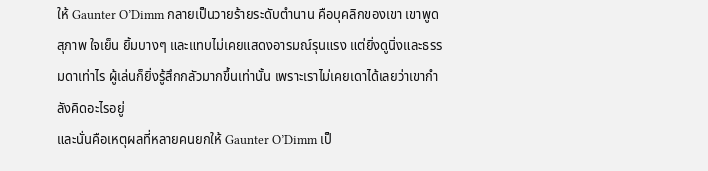ให้ Gaunter O’Dimm กลายเป็นวายร้ายระดับตำนาน คือบุคลิกของเขา เขาพูดสุภาพ ใจเย็น ยิ้มบางๆ และแทบไม่เคยแสดงอารมณ์รุนแรง แต่ยิ่งดูนิ่งและธรรมดาเท่าไร ผู้เล่นก็ยิ่งรู้สึกกลัวมากขึ้นเท่านั้น เพราะเราไม่เคยเดาได้เลยว่าเขากำลังคิดอะไรอยู่
และนั่นคือเหตุผลที่หลายคนยกให้ Gaunter O’Dimm เป็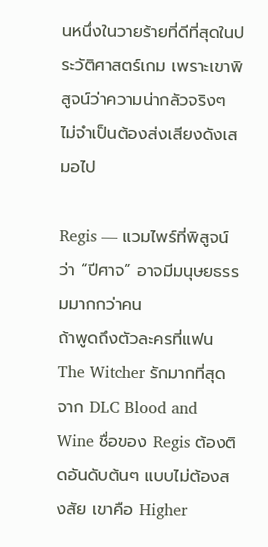นหนึ่งในวายร้ายที่ดีที่สุดในประวัติศาสตร์เกม เพราะเขาพิสูจน์ว่าความน่ากลัวจริงๆ ไม่จำเป็นต้องส่งเสียงดังเสมอไป

Regis — แวมไพร์ที่พิสูจน์ว่า “ปีศาจ” อาจมีมนุษยธรรมมากกว่าคน
ถ้าพูดถึงตัวละครที่แฟน The Witcher รักมากที่สุดจาก DLC Blood and Wine ชื่อของ Regis ต้องติดอันดับต้นๆ แบบไม่ต้องสงสัย เขาคือ Higher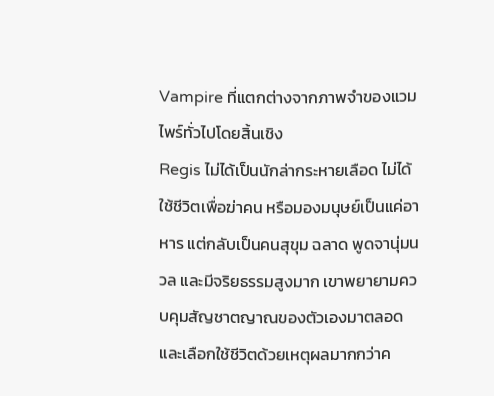Vampire ที่แตกต่างจากภาพจำของแวมไพร์ทั่วไปโดยสิ้นเชิง
Regis ไม่ได้เป็นนักล่ากระหายเลือด ไม่ได้ใช้ชีวิตเพื่อฆ่าคน หรือมองมนุษย์เป็นแค่อาหาร แต่กลับเป็นคนสุขุม ฉลาด พูดจานุ่มนวล และมีจริยธรรมสูงมาก เขาพยายามควบคุมสัญชาตญาณของตัวเองมาตลอด และเลือกใช้ชีวิตด้วยเหตุผลมากกว่าค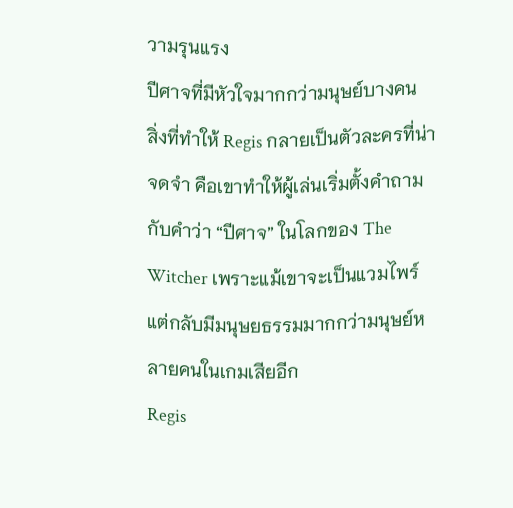วามรุนแรง
ปีศาจที่มีหัวใจมากกว่ามนุษย์บางคน
สิ่งที่ทำให้ Regis กลายเป็นตัวละครที่น่าจดจำ คือเขาทำให้ผู้เล่นเริ่มตั้งคำถามกับคำว่า “ปีศาจ” ในโลกของ The Witcher เพราะแม้เขาจะเป็นแวมไพร์ แต่กลับมีมนุษยธรรมมากกว่ามนุษย์หลายคนในเกมเสียอีก
Regis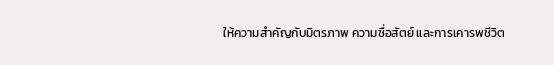ให้ความสำคัญกับมิตรภาพ ความซื่อสัตย์ และการเคารพชีวิต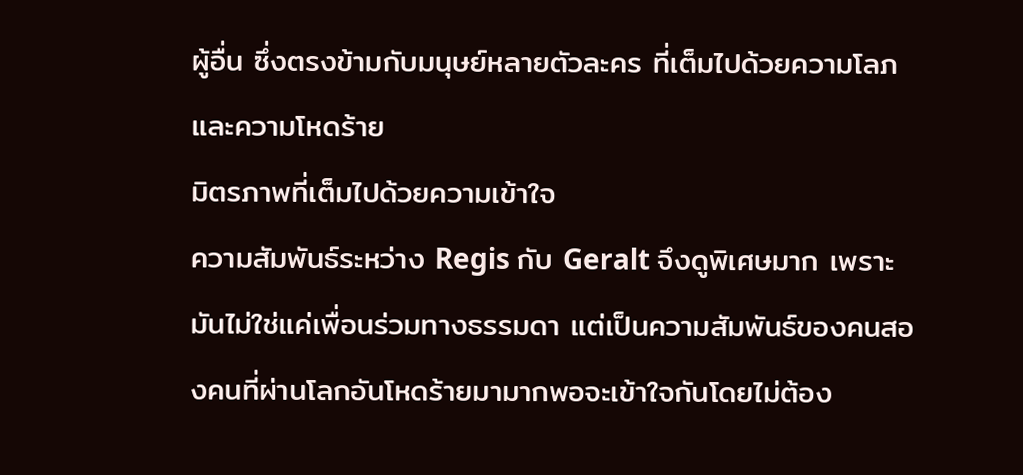ผู้อื่น ซึ่งตรงข้ามกับมนุษย์หลายตัวละคร ที่เต็มไปด้วยความโลภและความโหดร้าย
มิตรภาพที่เต็มไปด้วยความเข้าใจ
ความสัมพันธ์ระหว่าง Regis กับ Geralt จึงดูพิเศษมาก เพราะมันไม่ใช่แค่เพื่อนร่วมทางธรรมดา แต่เป็นความสัมพันธ์ของคนสองคนที่ผ่านโลกอันโหดร้ายมามากพอจะเข้าใจกันโดยไม่ต้อง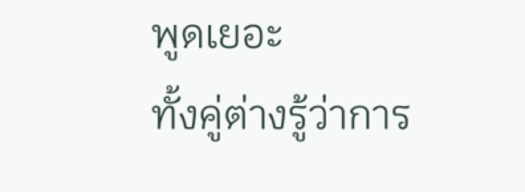พูดเยอะ
ทั้งคู่ต่างรู้ว่าการ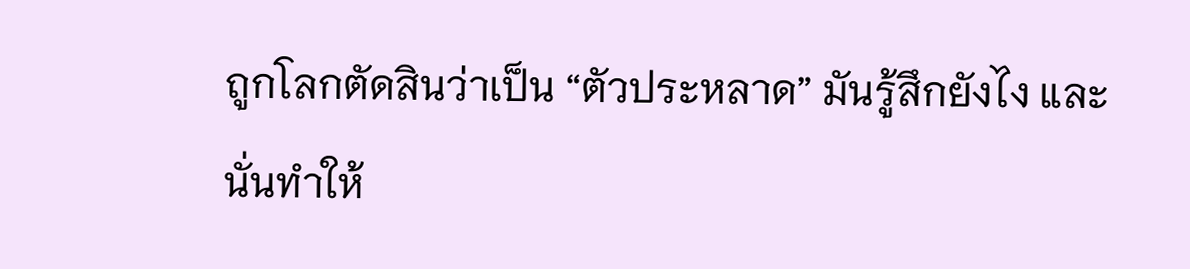ถูกโลกตัดสินว่าเป็น “ตัวประหลาด” มันรู้สึกยังไง และนั่นทำให้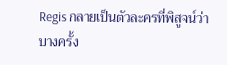Regis กลายเป็นตัวละครที่พิสูจน์ว่า บางครั้ง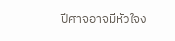ปีศาจอาจมีหัวใจง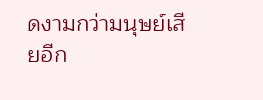ดงามกว่ามนุษย์เสียอีก